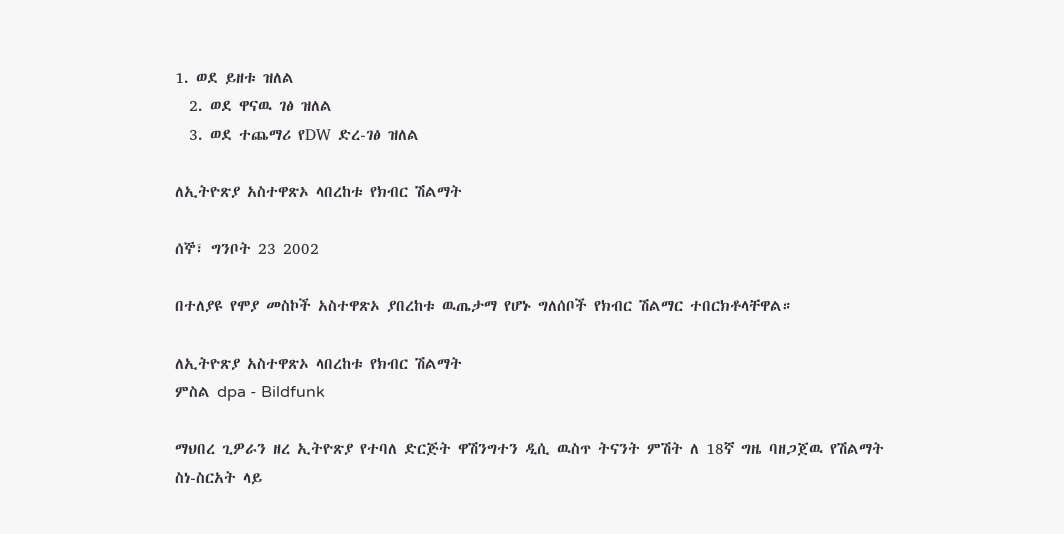1. ወደ ይዘቱ ዝለል
  2. ወደ ዋናዉ ገፅ ዝለል
  3. ወደ ተጨማሪ የDW ድረ-ገፅ ዝለል

ለኢትዮጽያ አስተዋጽኦ ላበረከቱ የክብር ሽልማት

ሰኞ፣ ግንቦት 23 2002

በተለያዩ የሞያ መስኮች አስተዋጽኦ ያበረከቱ ዉጤታማ የሆኑ ግለሰቦች የክብር ሽልማር ተበርክቶላቸዋል።

ለኢትዮጽያ አስተዋጽኦ ላበረከቱ የክብር ሽልማት
ምስል dpa - Bildfunk

ማህበረ ጊዎራን ዘረ ኢትዮጽያ የተባለ ድርጅት ዋሽንግተን ዲሲ ዉስጥ ትናንት ምሽት ለ 18ኛ ግዜ ባዘጋጀዉ የሽልማት ስነ-ስርአት ላይ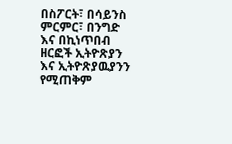በስፖርት፣ በሳይንስ ምርምር፣ በንግድ እና በኪነጥበብ ዘርፎች ኢትዮጽያን እና ኢትዮጽያዉያንን የሚጠቅም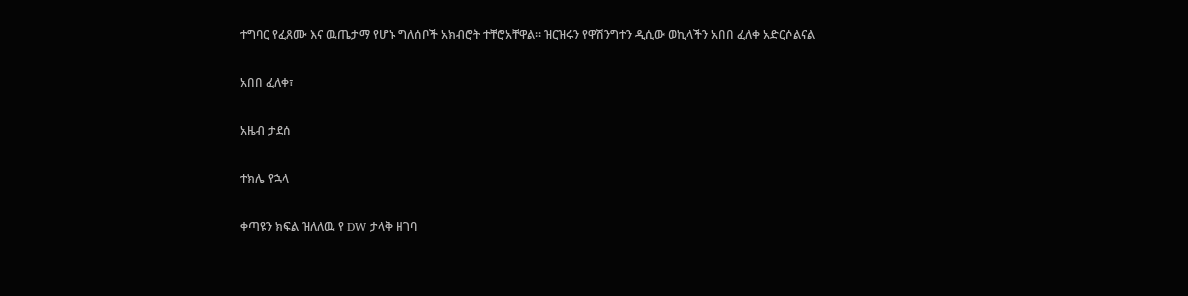ተግባር የፈጸሙ እና ዉጤታማ የሆኑ ግለሰቦች አክብሮት ተቸሮአቸዋል። ዝርዝሩን የዋሽንግተን ዲሲው ወኪላችን አበበ ፈለቀ አድርሶልናል

አበበ ፈለቀ፣

አዜብ ታደሰ

ተክሌ የኋላ

ቀጣዩን ክፍል ዝለለዉ የ DW ታላቅ ዘገባ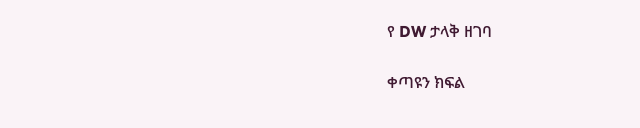የ DW ታላቅ ዘገባ

ቀጣዩን ክፍል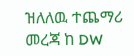ዝለለዉ ተጨማሪ መረጃ ከ DW